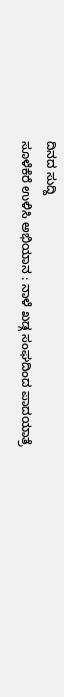ದಿನದ ಸುದ್ದಿ
ಸೂಳೆಕೆರೆ ಉಳಿಸಿ ಅಭಿಯಾನ : ನಾಳೆ ಖಡ್ಗ ಸಂಘದಿಂದ ಪಾದಯಾತ್ರೆ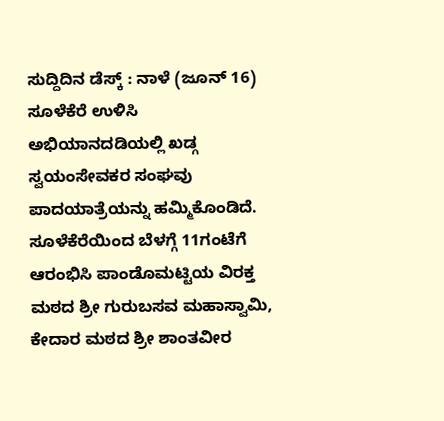ಸುದ್ದಿದಿನ ಡೆಸ್ಕ್ : ನಾಳೆ (ಜೂನ್ 16) ಸೂಳೆಕೆರೆ ಉಳಿಸಿ ಅಭಿಯಾನದಡಿಯಲ್ಲಿ ಖಡ್ಗ ಸ್ವಯಂಸೇವಕರ ಸಂಘವು ಪಾದಯಾತ್ರೆಯನ್ನು ಹಮ್ಮಿಕೊಂಡಿದೆ.
ಸೂಳೆಕೆರೆಯಿಂದ ಬೆಳಗ್ಗೆ 11ಗಂಟೆಗೆ ಆರಂಭಿಸಿ ಪಾಂಡೊಮಟ್ಟಿಯ ವಿರಕ್ತ ಮಠದ ಶ್ರೀ ಗುರುಬಸವ ಮಹಾಸ್ವಾಮಿ, ಕೇದಾರ ಮಠದ ಶ್ರೀ ಶಾಂತವೀರ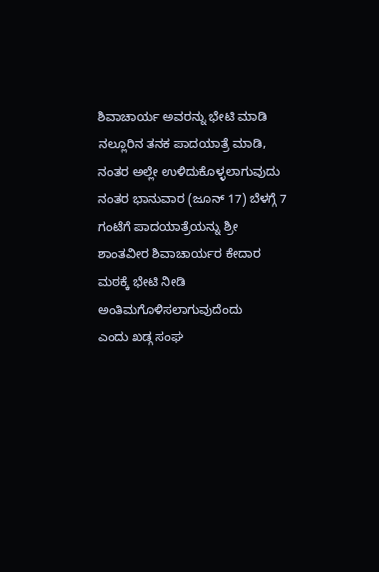ಶಿವಾಚಾರ್ಯ ಅವರನ್ನು ಭೇಟಿ ಮಾಡಿ ನಲ್ಲೂರಿನ ತನಕ ಪಾದಯಾತ್ರೆ ಮಾಡಿ, ನಂತರ ಅಲ್ಲೇ ಉಳಿದುಕೊಳ್ಳಲಾಗುವುದು ನಂತರ ಭಾನುವಾರ (ಜೂನ್ 17) ಬೆಳಗ್ಗೆ 7 ಗಂಟೆಗೆ ಪಾದಯಾತ್ರೆಯನ್ನು ಶ್ರೀ ಶಾಂತವೀರ ಶಿವಾಚಾರ್ಯರ ಕೇದಾರ ಮಠಕ್ಕೆ ಭೇಟಿ ನೀಡಿ ಅಂತಿಮಗೊಳಿಸಲಾಗುವುದೆಂದು
ಎಂದು ಖಡ್ಗ ಸಂಘ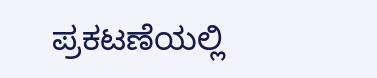ಪ್ರಕಟಣೆಯಲ್ಲಿ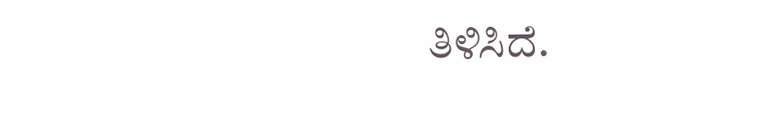ತಿಳಿಸಿದೆ.